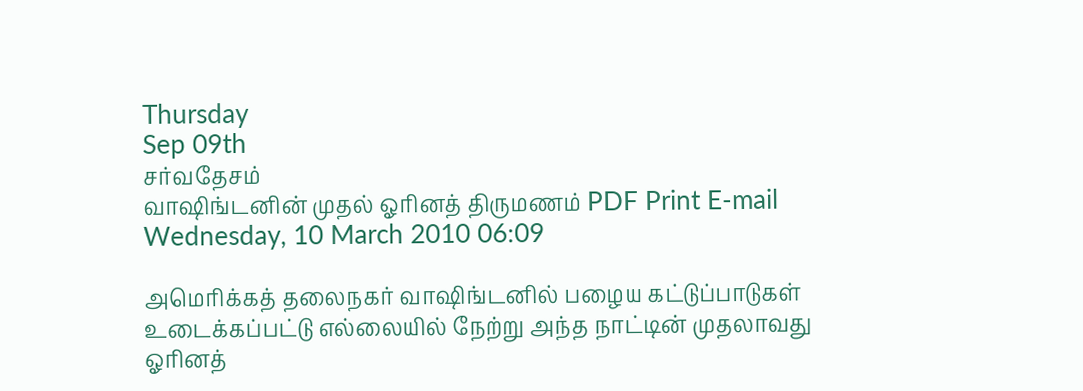Thursday
Sep 09th
சர்வதேசம்
வாஷிங்டனின் முதல் ஓரினத் திருமணம் PDF Print E-mail
Wednesday, 10 March 2010 06:09

அமெரிக்கத் தலைநகர் வாஷிங்டனில் பழைய கட்டுப்பாடுகள் உடைக்கப்பட்டு எல்லையில் நேற்று அந்த நாட்டின் முதலாவது ஓரினத்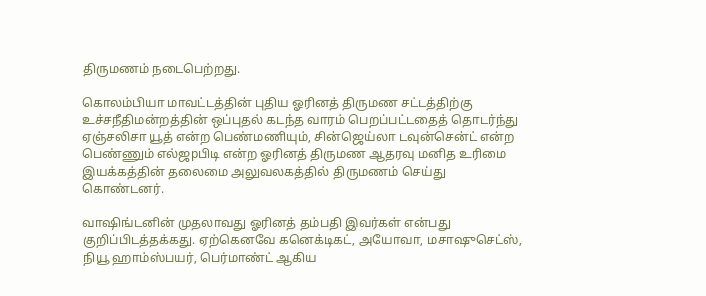திருமணம் நடைபெற்றது.

கொலம்பியா மாவட்டத்தின் புதிய ஓரினத் திருமண சட்டத்திற்கு உச்சநீதிமன்றத்தின் ஒப்புதல் கடந்த வாரம் பெறப்பட்டதைத் தொடர்ந்து ஏஞ்சலிசா யூத் என்ற பெண்மணியும், சின்ஜெய்லா டவுன்சென்ட் என்ற பெண்ணும் எல்ஜpபிடி என்ற ஓரினத் திருமண ஆதரவு மனித உரிமை இயக்கத்தின் தலைமை அலுவலகத்தில் திருமணம் செய்து கொண்டனர்.

வாஷிங்டனின் முதலாவது ஓரினத் தம்பதி இவர்கள் என்பது குறிப்பிடத்தக்கது. ஏற்கெனவே கனெக்டிகட், அயோவா, மசாஷுசெட்ஸ், நியூ ஹாம்ஸ்பயர், பெர்மாண்ட் ஆகிய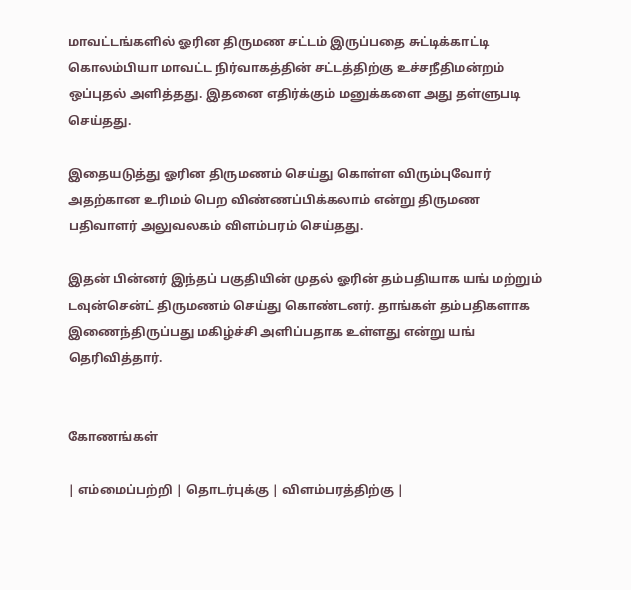மாவட்டங்களில் ஓரின திருமண சட்டம் இருப்பதை சுட்டிக்காட்டி கொலம்பியா மாவட்ட நிர்வாகத்தின் சட்டத்திற்கு உச்சநீதிமன்றம் ஒப்புதல் அளித்தது. இதனை எதிர்க்கும் மனுக்களை அது தள்ளுபடி செய்தது.

இதையடுத்து ஓரின திருமணம் செய்து கொள்ள விரும்புவோர் அதற்கான உரிமம் பெற விண்ணப்பிக்கலாம் என்று திருமண பதிவாளர் அலுவலகம் விளம்பரம் செய்தது.

இதன் பின்னர் இந்தப் பகுதியின் முதல் ஓரின் தம்பதியாக யங் மற்றும் டவுன்சென்ட் திருமணம் செய்து கொண்டனர். தாங்கள் தம்பதிகளாக இணைந்திருப்பது மகிழ்ச்சி அளிப்பதாக உள்ளது என்று யங் தெரிவித்தார்.


கோணங்கள்

| எம்மைப்பற்றி | தொடர்புக்கு | விளம்பரத்திற்கு |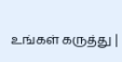உங்கள் கருத்து |